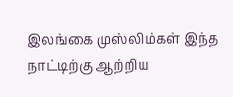இலங்கை முஸ்லிம்கள் இந்த நாட்டிற்கு ஆற்றிய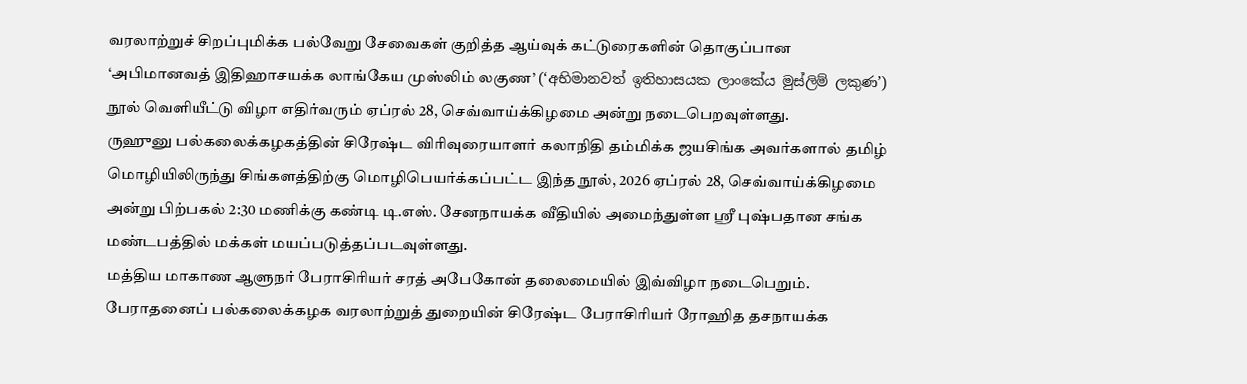வரலாற்றுச் சிறப்புமிக்க பல்வேறு சேவைகள் குறித்த ஆய்வுக் கட்டுரைகளின் தொகுப்பான ‘அபிமானவத் இதிஹாசயக்க லாங்கேய முஸ்லிம் லகுண’ (‘අභිමානවත් ඉතිහාසයක ලාංකේය මුස්ලිම් ලකුණ’) நூல் வெளியீட்டு விழா எதிர்வரும் ஏப்ரல் 28, செவ்வாய்க்கிழமை அன்று நடைபெறவுள்ளது.
ருஹுனு பல்கலைக்கழகத்தின் சிரேஷ்ட விரிவுரையாளர் கலாநிதி தம்மிக்க ஜயசிங்க அவர்களால் தமிழ் மொழியிலிருந்து சிங்களத்திற்கு மொழிபெயர்க்கப்பட்ட இந்த நூல், 2026 ஏப்ரல் 28, செவ்வாய்க்கிழமை அன்று பிற்பகல் 2:30 மணிக்கு கண்டி டி.எஸ். சேனநாயக்க வீதியில் அமைந்துள்ள ஸ்ரீ புஷ்பதான சங்க மண்டபத்தில் மக்கள் மயப்படுத்தப்படவுள்ளது.
மத்திய மாகாண ஆளுநர் பேராசிரியர் சரத் அபேகோன் தலைமையில் இவ்விழா நடைபெறும். பேராதனைப் பல்கலைக்கழக வரலாற்றுத் துறையின் சிரேஷ்ட பேராசிரியர் ரோஹித தசநாயக்க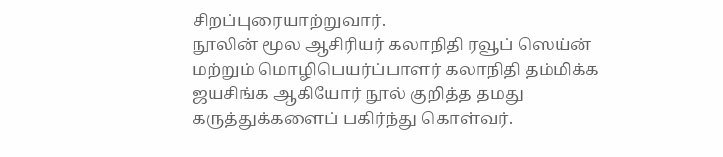சிறப்புரையாற்றுவார்.
நூலின் மூல ஆசிரியர் கலாநிதி ரவூப் ஸெய்ன் மற்றும் மொழிபெயர்ப்பாளர் கலாநிதி தம்மிக்க ஜயசிங்க ஆகியோர் நூல் குறித்த தமது கருத்துக்களைப் பகிர்ந்து கொள்வர்.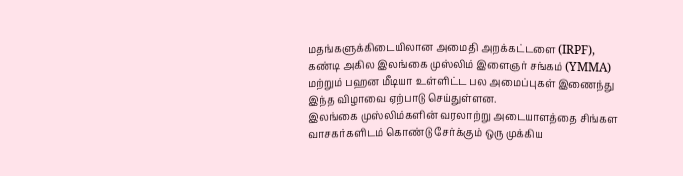மதங்களுக்கிடையிலான அமைதி அறக்கட்டளை (IRPF), கண்டி அகில இலங்கை முஸ்லிம் இளைஞர் சங்கம் (YMMA) மற்றும் பஹன மீடியா உள்ளிட்ட பல அமைப்புகள் இணைந்து இந்த விழாவை ஏற்பாடு செய்துள்ளன.
இலங்கை முஸ்லிம்களின் வரலாற்று அடையாளத்தை சிங்கள வாசகர்களிடம் கொண்டு சேர்க்கும் ஒரு முக்கிய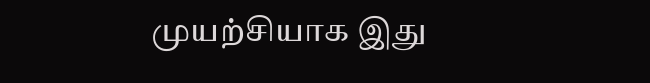முயற்சியாக இது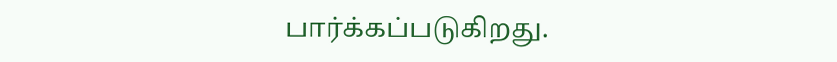பார்க்கப்படுகிறது.